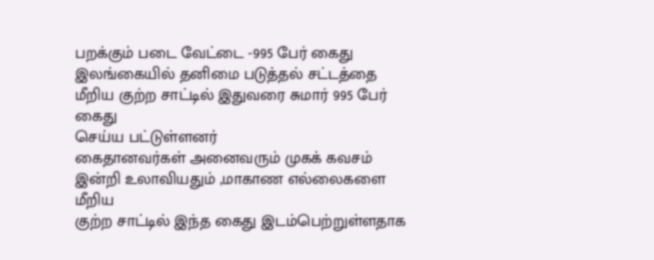பறக்கும் படை வேட்டை -995 பேர் கைது
இலங்கையில் தனிமை படுத்தல் சட்டத்தை மீறிய குற்ற சாட்டில் இதுவரை சுமார் 995 பேர் கைது
செய்ய பட்டுள்ளனர்
கைதானவர்கள் அனைவரும் முகக் கவசம் இன்றி உலாவியதும் ,மாகாண எல்லைகளை மீறிய
குற்ற சாட்டில் இந்த கைது இடம்பெற்றுள்ளதாக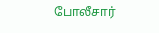போலீசார்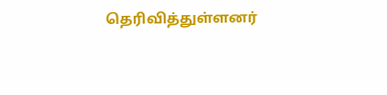தெரிவித்துள்ளனர்